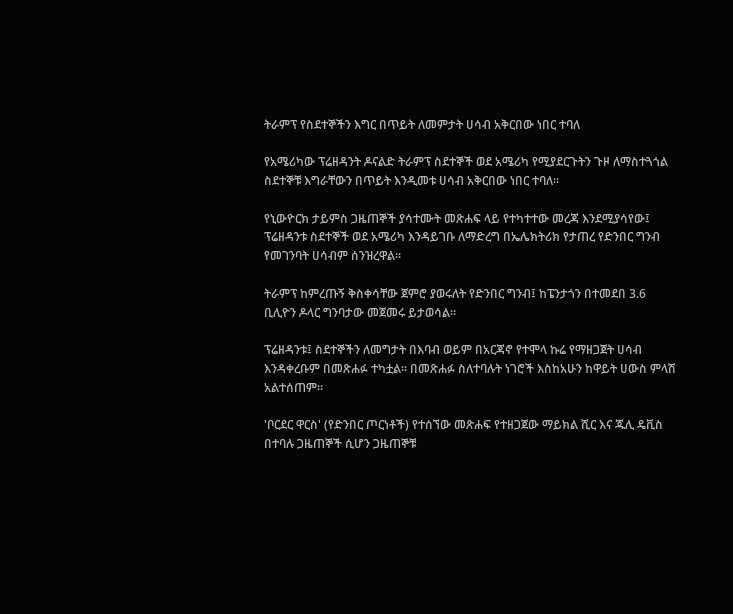ትራምፕ የስደተኞችን እግር በጥይት ለመምታት ሀሳብ አቅርበው ነበር ተባለ

የአሜሪካው ፕሬዘዳንት ዶናልድ ትራምፕ ስደተኞች ወደ አሜሪካ የሚያደርጉትን ጉዞ ለማስተጓጎል ስደተኞቹ እግራቸውን በጥይት እንዲመቱ ሀሳብ አቅርበው ነበር ተባለ።

የኒውዮርክ ታይምስ ጋዜጠኞች ያሳተሙት መጽሐፍ ላይ የተካተተው መረጃ እንደሚያሳየው፤ ፕሬዘዳንቱ ስደተኞች ወደ አሜሪካ እንዳይገቡ ለማድረግ በኤሌክትሪክ የታጠረ የድንበር ግንብ የመገንባት ሀሳብም ሰንዝረዋል።

ትራምፕ ከምረጡኝ ቅስቀሳቸው ጀምሮ ያወሩለት የድንበር ግንብ፤ ከፔንታጎን በተመደበ 3.6 ቢሊዮን ዶላር ግንባታው መጀመሩ ይታወሳል።

ፕሬዘዳንቱ፤ ስደተኞችን ለመግታት በእባብ ወይም በአርጃኖ የተሞላ ኩሬ የማዘጋጀት ሀሳብ እንዳቀረቡም በመጽሐፉ ተካቷል። በመጽሐፉ ስለተባሉት ነገሮች እስከአሁን ከዋይት ሀውስ ምላሽ አልተሰጠም።

'ቦርደር ዋርስ' (የድንበር ጦርነቶች) የተሰኘው መጽሐፍ የተዘጋጀው ማይክል ሺር እና ጁሊ ዴቪስ በተባሉ ጋዜጠኞች ሲሆን ጋዜጠኞቹ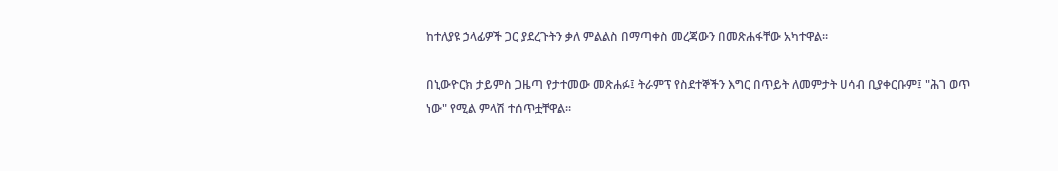ከተለያዩ ኃላፊዎች ጋር ያደረጉትን ቃለ ምልልስ በማጣቀስ መረጃውን በመጽሐፋቸው አካተዋል።

በኒውዮርክ ታይምስ ጋዜጣ የታተመው መጽሐፉ፤ ትራምፕ የስደተኞችን እግር በጥይት ለመምታት ሀሳብ ቢያቀርቡም፤ "ሕገ ወጥ ነው" የሚል ምላሽ ተሰጥቷቸዋል።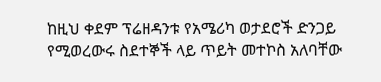ከዚህ ቀደም ፕሬዘዳንቱ የአሜሪካ ወታደሮች ድንጋይ የሚወረውሩ ስደተኞች ላይ ጥይት መተኮስ አለባቸው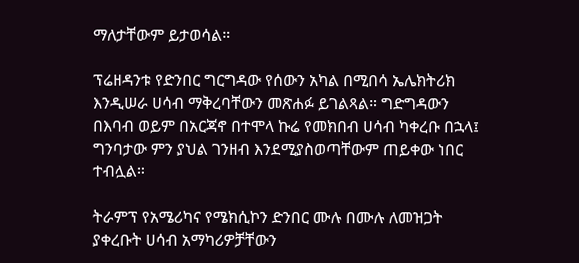ማለታቸውም ይታወሳል።

ፕሬዘዳንቱ የድንበር ግርግዳው የሰውን አካል በሚበሳ ኤሌክትሪክ እንዲሠራ ሀሳብ ማቅረባቸውን መጽሐፉ ይገልጻል። ግድግዳውን በእባብ ወይም በአርጃኖ በተሞላ ኩሬ የመክበብ ሀሳብ ካቀረቡ በኋላ፤ ግንባታው ምን ያህል ገንዘብ እንደሚያስወጣቸውም ጠይቀው ነበር ተብሏል።

ትራምፕ የአሜሪካና የሜክሲኮን ድንበር ሙሉ በሙሉ ለመዝጋት ያቀረቡት ሀሳብ አማካሪዎቻቸውን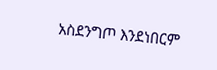አስደንግጦ እንደነበርም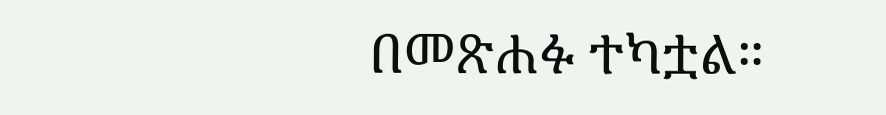በመጽሐፉ ተካቷል።